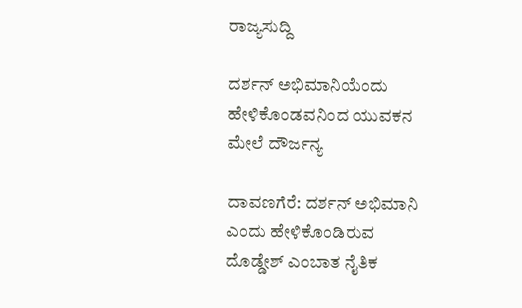ರಾಜ್ಯಸುದ್ದಿ

ದರ್ಶನ್ ಅಭಿಮಾನಿಯೆಂದು ಹೇಳಿಕೊಂಡವನಿಂದ ಯುವಕನ ಮೇಲೆ ದೌರ್ಜನ್ಯ

ದಾವಣಗೆರೆ: ದರ್ಶನ್ ಅಭಿಮಾನಿ ಎಂದು ಹೇಳಿಕೊಂಡಿರುವ ದೊಡ್ಡೇಶ್ ಎಂಬಾತ ನೈತಿಕ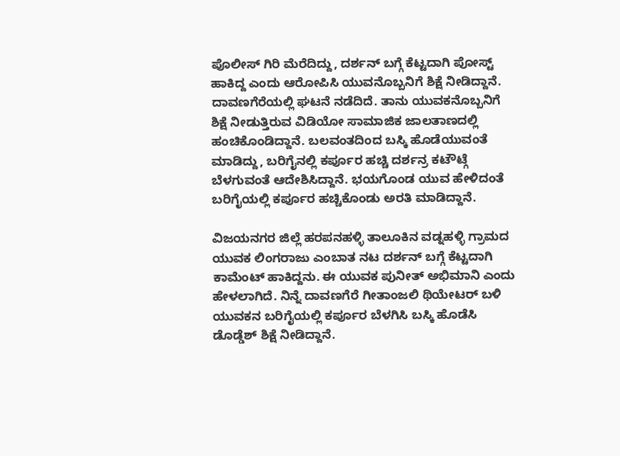ಪೊಲೀಸ್ ಗಿರಿ ಮೆರೆದಿದ್ದು, ದರ್ಶನ್ ಬಗ್ಗೆ ಕೆಟ್ಟದಾಗಿ ಪೋಸ್ಟ್ ಹಾಕಿದ್ದ ಎಂದು ಆರೋಪಿಸಿ ಯುವನೊಬ್ಬನಿಗೆ ಶಿಕ್ಷೆ ನೀಡಿದ್ದಾನೆ. ದಾವಣಗೆರೆಯಲ್ಲಿ ಘಟನೆ ನಡೆದಿದೆ. ತಾನು ಯುವಕನೊಬ್ಬನಿಗೆ ಶಿಕ್ಷೆ ನೀಡುತ್ತಿರುವ ವಿಡಿಯೋ ಸಾಮಾಜಿಕ ಜಾಲತಾಣದಲ್ಲಿ ಹಂಚಿಕೊಂಡಿದ್ದಾನೆ. ಬಲವಂತದಿಂದ ಬಸ್ಕಿ ಹೊಡೆಯುವಂತೆ ಮಾಡಿದ್ದು, ಬರಿಗೈನಲ್ಲಿ ಕರ್ಪೂರ ಹಚ್ಚಿ ದರ್ಶನ್ರ ಕಟೌಟ್ಗೆ ಬೆಳಗುವಂತೆ ಆದೇಶಿಸಿದ್ದಾನೆ. ಭಯಗೊಂಡ ಯುವ ಹೇಳಿದಂತೆ ಬರಿಗೈಯಲ್ಲಿ ಕರ್ಪೂರ ಹಚ್ಚಿಕೊಂಡು ಅರತಿ ಮಾಡಿದ್ದಾನೆ.

ವಿಜಯನಗರ ಜಿಲ್ಲೆ ಹರಪನಹಳ್ಳಿ ತಾಲೂಕಿನ ವಡ್ನಹಳ್ಳಿ ಗ್ರಾಮದ ಯುವಕ ಲಿಂಗರಾಜು ಎಂಬಾತ ನಟ ದರ್ಶನ್ ಬಗ್ಗೆ ಕೆಟ್ಟದಾಗಿ ಕಾಮೆಂಟ್ ಹಾಕಿದ್ದನು. ಈ ಯುವಕ ಪುನೀತ್ ಅಭಿಮಾನಿ ಎಂದು ಹೇಳಲಾಗಿದೆ. ನಿನ್ನೆ ದಾವಣಗೆರೆ ಗೀತಾಂಜಲಿ ಥಿಯೇಟರ್ ಬಳಿ ಯುವಕನ ಬರಿಗೈಯಲ್ಲಿ ಕರ್ಪೂರ ಬೆಳಗಿಸಿ ಬಸ್ಕಿ ಹೊಡೆಸಿ ಡೊಡ್ಡೆಶ್ ಶಿಕ್ಷೆ ನೀಡಿದ್ದಾನೆ.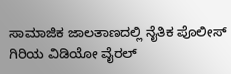ಸಾಮಾಜಿಕ ಜಾಲತಾಣದಲ್ಲಿ ನೈತಿಕ ಪೊಲೀಸ್ ಗಿರಿಯ ವಿಡಿಯೋ ವೈರಲ್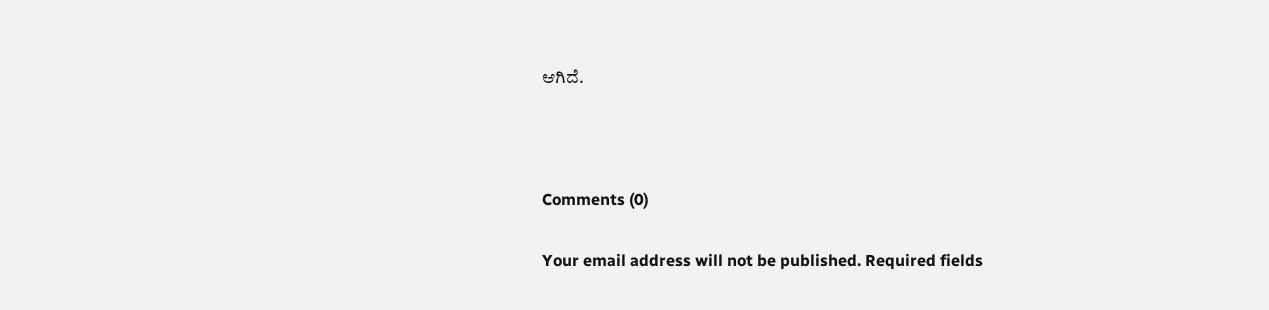ಆಗಿದೆ.



Comments (0)

Your email address will not be published. Required fields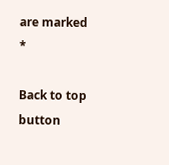are marked *

Back to top button